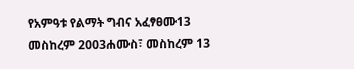የአምዓቱ የልማት ግብና አፈፃፀሙ13 መስከረም 2003ሐሙስ፣ መስከረም 13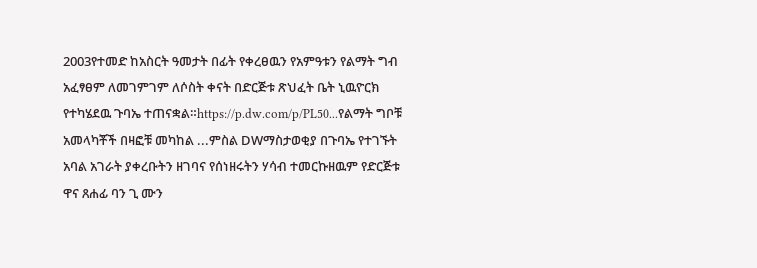2003የተመድ ከአስርት ዓመታት በፊት የቀረፀዉን የአምዓቱን የልማት ግብ አፈፃፀም ለመገምገም ለሶስት ቀናት በድርጅቱ ጽህፈት ቤት ኒዉዮርክ የተካሄደዉ ጉባኤ ተጠናቋል።https://p.dw.com/p/PL50...የልማት ግቦቹ አመላካቾች በዛፎቹ መካከል ...ምስል DWማስታወቂያ በጉባኤ የተገኙት አባል አገራት ያቀረቡትን ዘገባና የሰነዘሩትን ሃሳብ ተመርኩዘዉም የድርጅቱ ዋና ጸሐፊ ባን ጊ ሙን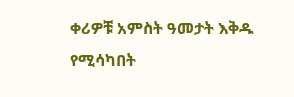ቀሪዎቹ አምስት ዓመታት እቅዱ የሚሳካበት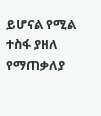ይሆናል የሚል ተስፋ ያዘለ የማጠቃለያ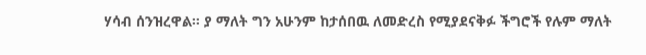ሃሳብ ሰንዝረዋል። ያ ማለት ግን አሁንም ከታሰበዉ ለመድረስ የሚያደናቅፉ ችግሮች የሉም ማለት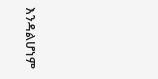እንዳልሆነም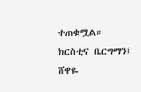ተጠቁሟል። ክርስቲና ቤርግማን፤ ሸዋዬ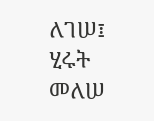ለገሠ፤ ሂሩት መለሠ